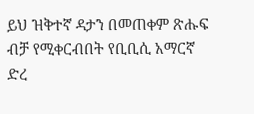ይህ ዝቅተኛ ዳታን በመጠቀም ጽሑፍ ብቻ የሚቀርብበት የቢቢሲ አማርኛ ድረ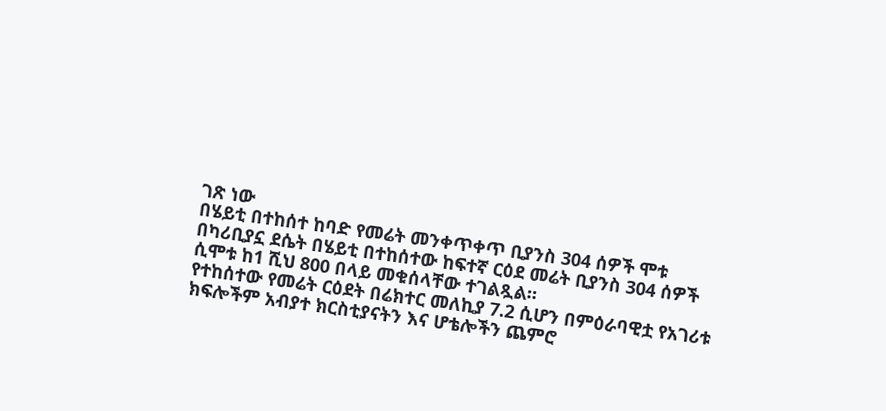ገጽ ነው
በሄይቲ በተከሰተ ከባድ የመሬት መንቀጥቀጥ ቢያንስ 304 ሰዎች ሞቱ
በካሪቢያኗ ደሴት በሄይቲ በተከሰተው ከፍተኛ ርዕደ መሬት ቢያንስ 304 ሰዎች ሲሞቱ ከ1 ሺህ 800 በላይ መቁሰላቸው ተገልጿል።
የተከሰተው የመሬት ርዕደት በሬክተር መለኪያ 7.2 ሲሆን በምዕራባዊቷ የአገሪቱ ክፍሎችም አብያተ ክርስቲያናትን እና ሆቴሎችን ጨምሮ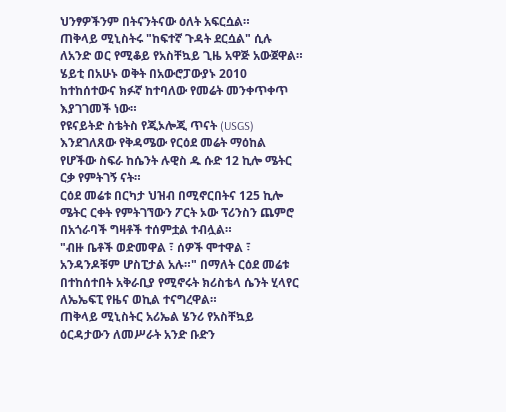ህንፃዎችንም በትናንትናው ዕለት አፍርሷል።
ጠቅላይ ሚኒስትሩ "ከፍተኛ ጉዳት ደርሷል" ሲሉ ለአንድ ወር የሚቆይ የአስቸኳይ ጊዜ አዋጅ አውጀዋል።
ሄይቲ በአሁኑ ወቅት በአውሮፓውያኑ 2010 ከተከሰተውና ክፉኛ ከተባለው የመሬት መንቀጥቀጥ እያገገመች ነው።
የዩናይትድ ስቴትስ የጂኦሎጂ ጥናት (USGS) እንደገለጸው የቅዳሜው የርዕደ መሬት ማዕከል የሆችው ስፍራ ከሴንት ሉዊስ ዱ ሱድ 12 ኪሎ ሜትር ርቃ የምትገኝ ናት።
ርዕደ መሬቱ በርካታ ህዝብ በሚኖርበትና 125 ኪሎ ሜትር ርቀት የምትገኘውን ፖርት ኦው ፕሪንስን ጨምሮ በአጎራባች ግዛቶች ተሰምቷል ተብሏል።
"ብዙ ቤቶች ወድመዋል ፣ ሰዎች ሞተዋል ፣ አንዳንዶቹም ሆስፒታል አሉ።" በማለት ርዕደ መሬቱ በተከሰተበት አቅራቢያ የሚኖሩት ክሪስቴላ ሴንት ሂላየር ለኤኤፍፒ የዜና ወኪል ተናግረዋል።
ጠቅላይ ሚኒስትር አሪኤል ሄንሪ የአስቸኳይ ዕርዳታውን ለመሥራት አንድ ቡድን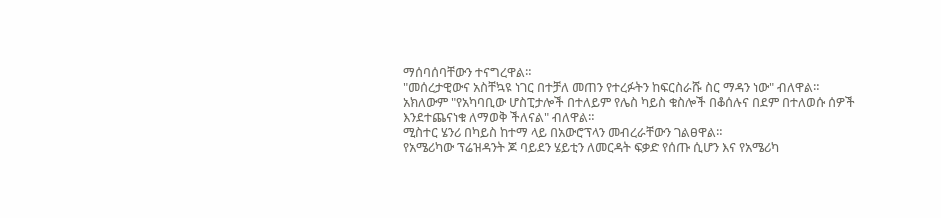ማሰባሰባቸውን ተናግረዋል።
"መሰረታዊውና አስቸኳዩ ነገር በተቻለ መጠን የተረፉትን ከፍርስራሹ ስር ማዳን ነው" ብለዋል።
አክለውም "የአካባቢው ሆስፒታሎች በተለይም የሌስ ካይስ ቁስሎች በቆሰሉና በደም በተለወሱ ሰዎች እንደተጨናነቁ ለማወቅ ችለናል" ብለዋል።
ሚስተር ሄንሪ በካይስ ከተማ ላይ በአውሮፕላን መብረራቸውን ገልፀዋል።
የአሜሪካው ፕሬዝዳንት ጆ ባይደን ሄይቲን ለመርዳት ፍቃድ የሰጡ ሲሆን እና የአሜሪካ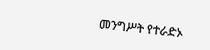መንግሥት የተራድኦ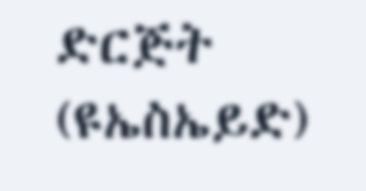ድርጅት (ዩኤስኤይድ)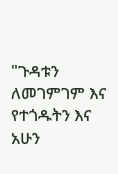"ጉዳቱን ለመገምገም እና የተጎዱትን እና አሁን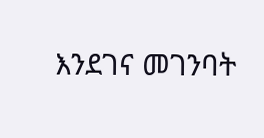እንደገና መገንባት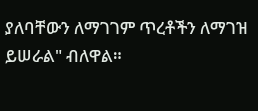ያለባቸውን ለማገገም ጥረቶችን ለማገዝ ይሠራል" ብለዋል።